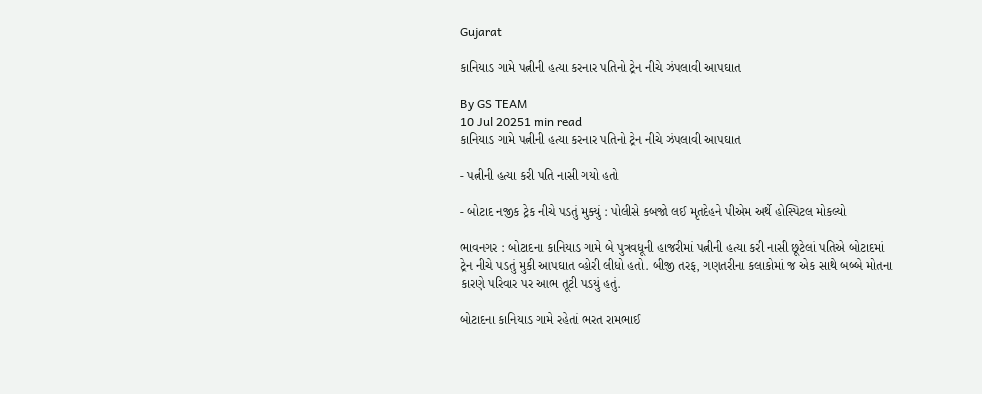Gujarat

કાનિયાડ ગામે પત્નીની હત્યા કરનાર પતિનો ટ્રેન નીચે ઝંપલાવી આપઘાત

By GS TEAM
10 Jul 20251 min read
કાનિયાડ ગામે પત્નીની હત્યા કરનાર પતિનો ટ્રેન નીચે ઝંપલાવી આપઘાત

- પત્નીની હત્યા કરી પતિ નાસી ગયો હતો

- બોટાદ નજીક ટ્રેક નીચે પડતું મુક્યું : પોલીસે કબજો લઈ મૃતદેહને પીએમ અર્થે હોસ્પિટલ મોકલ્યો

ભાવનગર : બોટાદના કાનિયાડ ગામે બે પુત્રવધૂની હાજરીમાં પત્નીની હત્યા કરી નાસી છૂટેલાં પતિએ બોટાદમાં ટ્રેન નીચે પડતું મુકી આપઘાત વ્હોરી લીધો હતો. બીજી તરફ, ગણતરીના કલાકોમાં જ એક સાથે બબ્બે મોતના કારણે પરિવાર પર આભ તૂટી પડયું હતું.

બોટાદના કાનિયાડ ગામે રહેતાં ભરત રામભાઈ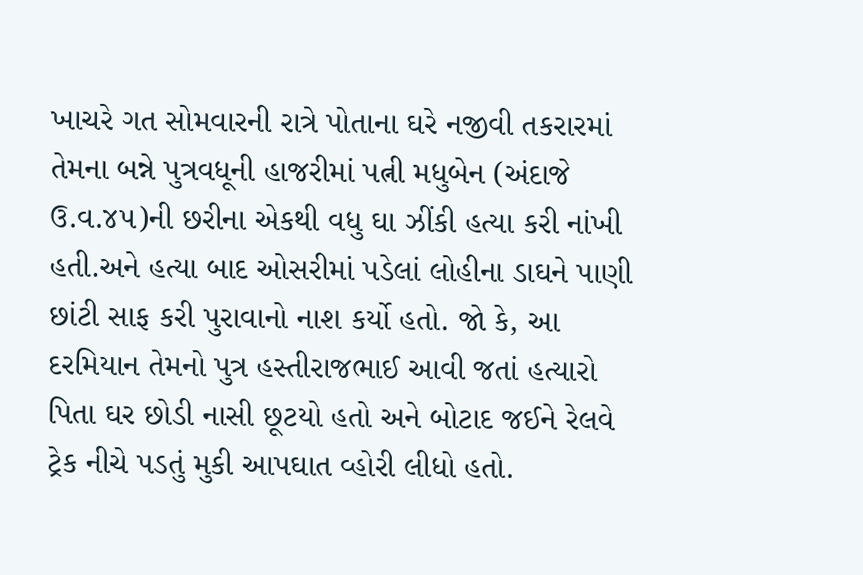ખાચરે ગત સોમવારની રાત્રે પોતાના ઘરે નજીવી તકરારમાં તેમના બન્ને પુત્રવધૂની હાજરીમાં પત્ની મધુબેન (અંદાજે ઉ.વ.૪૫)ની છરીના એકથી વધુ ઘા ઝીંકી હત્યા કરી નાંખી હતી.અને હત્યા બાદ ઓસરીમાં પડેલાં લોહીના ડાઘને પાણી છાંટી સાફ કરી પુરાવાનો નાશ કર્યો હતો. જો કે, આ દરમિયાન તેમનો પુત્ર હસ્તીરાજભાઈ આવી જતાં હત્યારો પિતા ઘર છોડી નાસી છૂટયો હતો અને બોટાદ જઈને રેલવે ટ્રેક નીચે પડતું મુકી આપઘાત વ્હોરી લીધો હતો.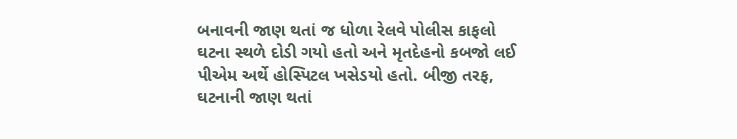બનાવની જાણ થતાં જ ધોળા રેલવે પોલીસ કાફલો ઘટના સ્થળે દોડી ગયો હતો અને મૃતદેહનો કબજો લઈ પીએમ અર્થે હોસ્પિટલ ખસેડયો હતો. બીજી તરફ, ઘટનાની જાણ થતાં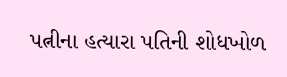પત્નીના હત્યારા પતિની શોધખોળ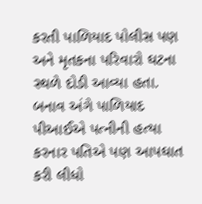કરતી પાળિયાદ પોલીસ પણ અને મૃતકના પરિવારો ઘટના સ્થળે દોડી આવ્યા હતા. બનાવ અંગે પાળિયાદ પીઆઈએ પત્નીની હત્યા કરનાર પતિએ પણ આપઘાત કરી લીધો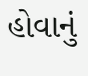હોવાનું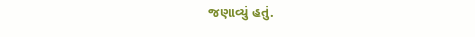જણાવ્યું હતું.